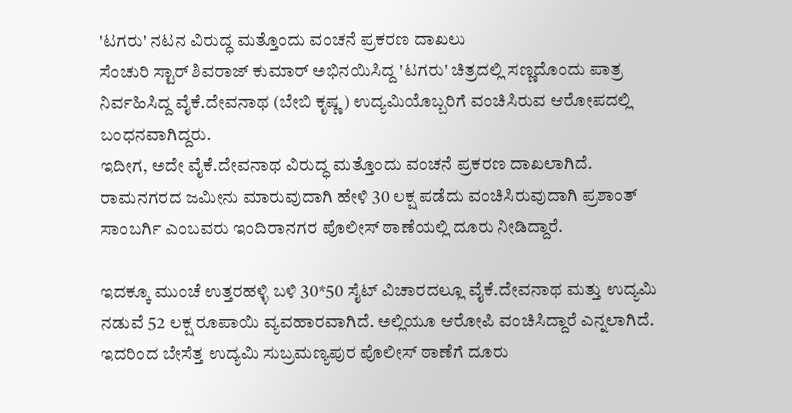'ಟಗರು' ನಟನ ವಿರುದ್ಧ ಮತ್ತೊಂದು ವಂಚನೆ ಪ್ರಕರಣ ದಾಖಲು
ಸೆಂಚುರಿ ಸ್ಟಾರ್ ಶಿವರಾಜ್ ಕುಮಾರ್ ಅಭಿನಯಿಸಿದ್ದ 'ಟಗರು' ಚಿತ್ರದಲ್ಲಿ ಸಣ್ಣದೊಂದು ಪಾತ್ರ ನಿರ್ವಹಿಸಿದ್ದ ವೈಕೆ.ದೇವನಾಥ (ಬೇಬಿ ಕೃಷ್ಣ) ಉದ್ಯಮಿಯೊಬ್ಬರಿಗೆ ವಂಚಿಸಿರುವ ಆರೋಪದಲ್ಲಿ ಬಂಧನವಾಗಿದ್ದರು.
ಇದೀಗ, ಅದೇ ವೈಕೆ.ದೇವನಾಥ ವಿರುದ್ಧ ಮತ್ತೊಂದು ವಂಚನೆ ಪ್ರಕರಣ ದಾಖಲಾಗಿದೆ. ರಾಮನಗರದ ಜಮೀನು ಮಾರುವುದಾಗಿ ಹೇಳಿ 30 ಲಕ್ಷ ಪಡೆದು ವಂಚಿಸಿರುವುದಾಗಿ ಪ್ರಶಾಂತ್ ಸಾಂಬರ್ಗಿ ಎಂಬವರು ಇಂದಿರಾನಗರ ಪೊಲೀಸ್ ಠಾಣೆಯಲ್ಲಿ ದೂರು ನೀಡಿದ್ದಾರೆ.

ಇದಕ್ಕೂ ಮುಂಚೆ ಉತ್ತರಹಳ್ಳಿ ಬಳಿ 30*50 ಸೈಟ್ ವಿಚಾರದಲ್ಲೂ ವೈಕೆ.ದೇವನಾಥ ಮತ್ತು ಉದ್ಯಮಿ ನಡುವೆ 52 ಲಕ್ಷ ರೂಪಾಯಿ ವ್ಯವಹಾರವಾಗಿದೆ. ಅಲ್ಲಿಯೂ ಆರೋಪಿ ವಂಚಿಸಿದ್ದಾರೆ ಎನ್ನಲಾಗಿದೆ.
ಇದರಿಂದ ಬೇಸೆತ್ತ ಉದ್ಯಮಿ ಸುಬ್ರಮಣ್ಯಪುರ ಪೊಲೀಸ್ ಠಾಣೆಗೆ ದೂರು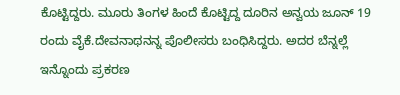ಕೊಟ್ಟಿದ್ದರು. ಮೂರು ತಿಂಗಳ ಹಿಂದೆ ಕೊಟ್ಟಿದ್ದ ದೂರಿನ ಅನ್ವಯ ಜೂನ್ 19 ರಂದು ವೈಕೆ.ದೇವನಾಥನನ್ನ ಪೊಲೀಸರು ಬಂಧಿಸಿದ್ದರು. ಅದರ ಬೆನ್ನಲ್ಲೆ ಇನ್ನೊಂದು ಪ್ರಕರಣ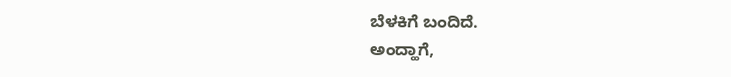ಬೆಳಕಿಗೆ ಬಂದಿದೆ.
ಅಂದ್ಹಾಗೆ,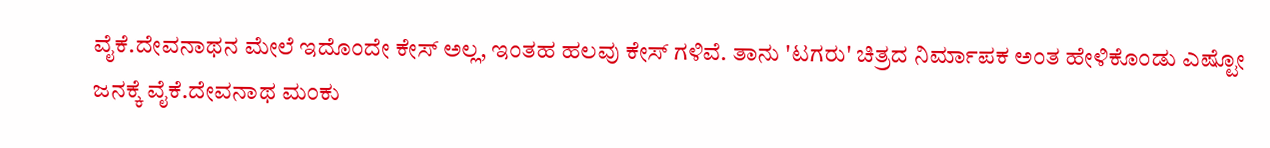ವೈಕೆ.ದೇವನಾಥನ ಮೇಲೆ ಇದೊಂದೇ ಕೇಸ್ ಅಲ್ಲ, ಇಂತಹ ಹಲವು ಕೇಸ್ ಗಳಿವೆ. ತಾನು 'ಟಗರು' ಚಿತ್ರದ ನಿರ್ಮಾಪಕ ಅಂತ ಹೇಳಿಕೊಂಡು ಎಷ್ಟೋ ಜನಕ್ಕೆ ವೈಕೆ.ದೇವನಾಥ ಮಂಕು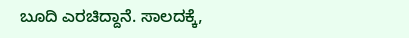ಬೂದಿ ಎರಚಿದ್ದಾನೆ. ಸಾಲದಕ್ಕೆ,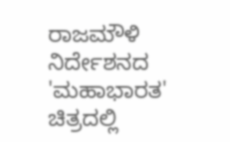ರಾಜಮೌಳಿ ನಿರ್ದೇಶನದ 'ಮಹಾಭಾರತ' ಚಿತ್ರದಲ್ಲಿ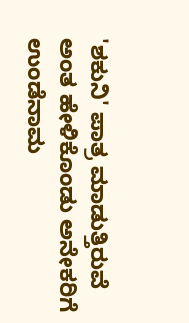'ಶಕುನಿ' ಪಾತ್ರ ಮಾಡುತ್ತಿರುವೆ ಅಂತ ಹೇಳಿಕೊಂಡು ಅನೇಕರಿಗೆ ಉಂಡೆನಾಮ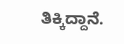ತಿಕ್ಕಿದ್ದಾನೆ.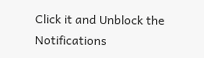Click it and Unblock the Notifications